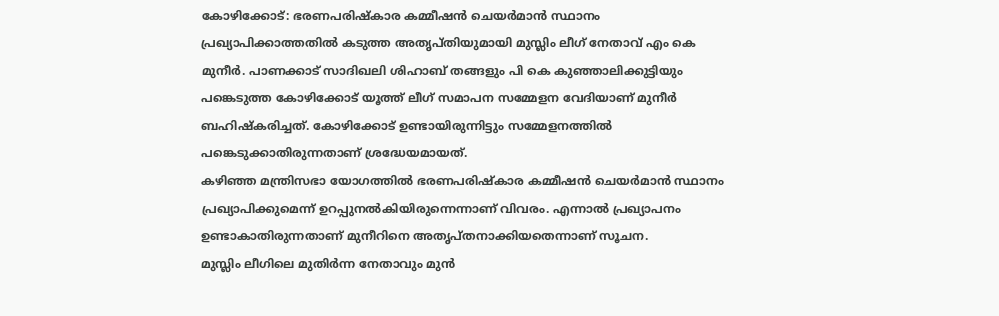കോഴിക്കോട്: ഭരണപരിഷ്കാര കമ്മീഷൻ ചെയർമാൻ സ്ഥാനം പ്രഖ്യാപിക്കാത്തതിൽ കടുത്ത അതൃപ്തിയുമായി മുസ്ലിം ലീഗ് നേതാവ് എം കെ മുനീർ. പാണക്കാട് സാദിഖലി ശിഹാബ് തങ്ങളും പി കെ കുഞ്ഞാലിക്കുട്ടിയും പങ്കെടുത്ത കോഴിക്കോട് യൂത്ത് ലീഗ് സമാപന സമ്മേളന വേദിയാണ് മുനീർ ബഹിഷ്കരിച്ചത്. കോഴിക്കോട് ഉണ്ടായിരുന്നിട്ടും സമ്മേളനത്തിൽ പങ്കെടുക്കാതിരുന്നതാണ് ശ്രദ്ധേയമായത്.
കഴിഞ്ഞ മന്ത്രിസഭാ യോഗത്തിൽ ഭരണപരിഷ്കാര കമ്മീഷൻ ചെയർമാൻ സ്ഥാനം പ്രഖ്യാപിക്കുമെന്ന് ഉറപ്പുനൽകിയിരുന്നെന്നാണ് വിവരം. എന്നാൽ പ്രഖ്യാപനം ഉണ്ടാകാതിരുന്നതാണ് മുനീറിനെ അതൃപ്തനാക്കിയതെന്നാണ് സൂചന.
മുസ്ലിം ലീഗിലെ മുതിർന്ന നേതാവും മുൻ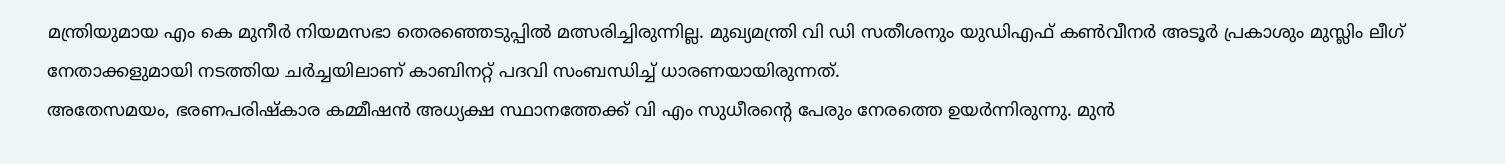മന്ത്രിയുമായ എം കെ മുനീർ നിയമസഭാ തെരഞ്ഞെടുപ്പിൽ മത്സരിച്ചിരുന്നില്ല. മുഖ്യമന്ത്രി വി ഡി സതീശനും യുഡിഎഫ് കൺവീനർ അടൂർ പ്രകാശും മുസ്ലിം ലീഗ് നേതാക്കളുമായി നടത്തിയ ചർച്ചയിലാണ് കാബിനറ്റ് പദവി സംബന്ധിച്ച് ധാരണയായിരുന്നത്.
അതേസമയം, ഭരണപരിഷ്കാര കമ്മീഷൻ അധ്യക്ഷ സ്ഥാനത്തേക്ക് വി എം സുധീരന്റെ പേരും നേരത്തെ ഉയർന്നിരുന്നു. മുൻ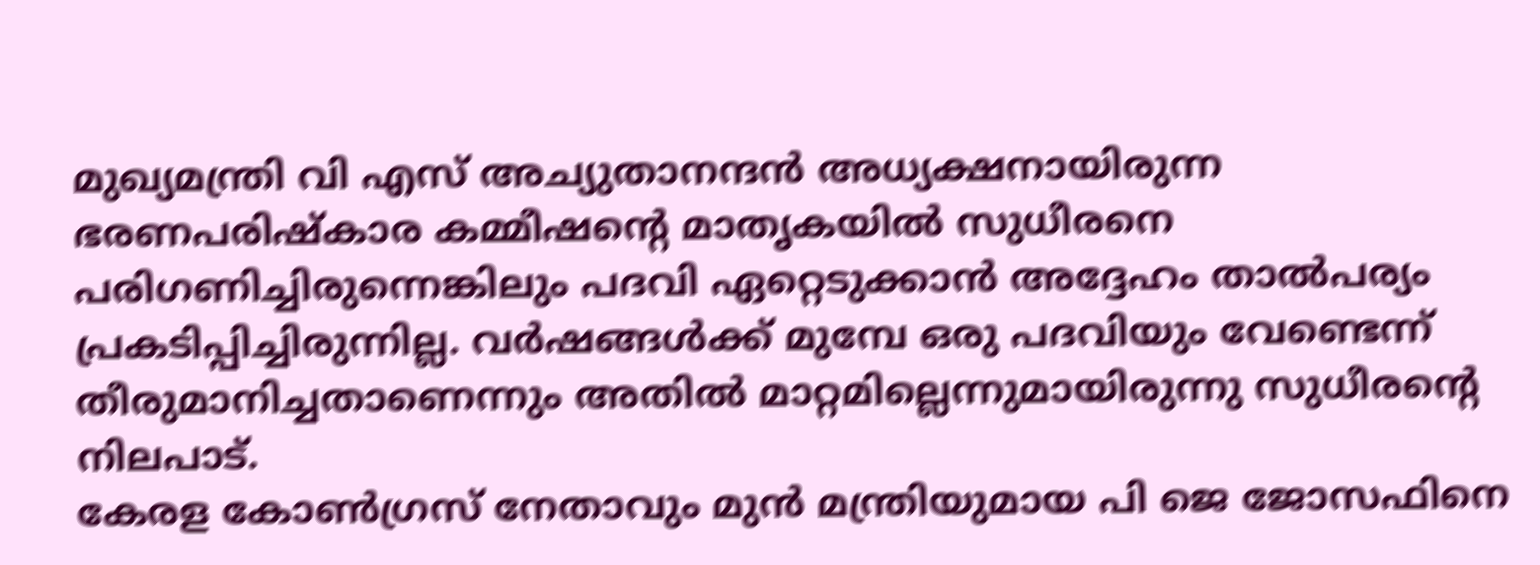മുഖ്യമന്ത്രി വി എസ് അച്യുതാനന്ദൻ അധ്യക്ഷനായിരുന്ന ഭരണപരിഷ്കാര കമ്മീഷന്റെ മാതൃകയിൽ സുധീരനെ പരിഗണിച്ചിരുന്നെങ്കിലും പദവി ഏറ്റെടുക്കാൻ അദ്ദേഹം താൽപര്യം പ്രകടിപ്പിച്ചിരുന്നില്ല. വർഷങ്ങൾക്ക് മുമ്പേ ഒരു പദവിയും വേണ്ടെന്ന് തീരുമാനിച്ചതാണെന്നും അതിൽ മാറ്റമില്ലെന്നുമായിരുന്നു സുധീരന്റെ നിലപാട്.
കേരള കോൺഗ്രസ് നേതാവും മുൻ മന്ത്രിയുമായ പി ജെ ജോസഫിനെ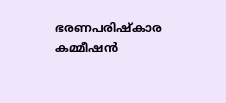ഭരണപരിഷ്കാര കമ്മീഷൻ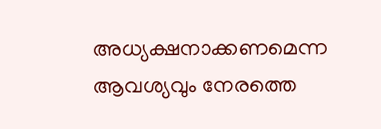അധ്യക്ഷനാക്കണമെന്ന ആവശ്യവും നേരത്തെ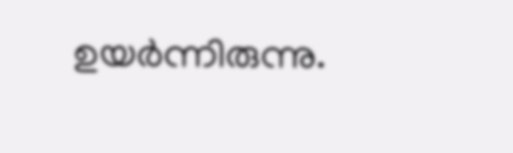ഉയർന്നിരുന്നു.